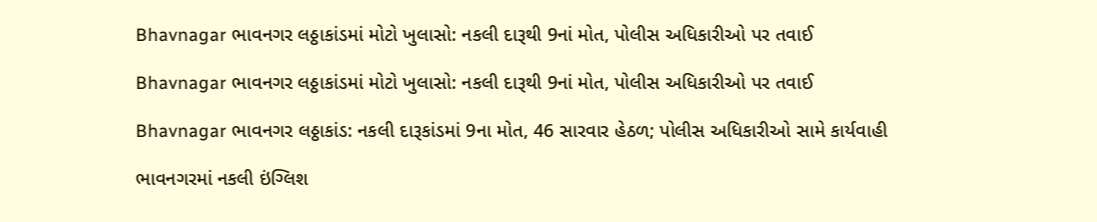Bhavnagar ભાવનગર લઠ્ઠાકાંડમાં મોટો ખુલાસો: નકલી દારૂથી 9નાં મોત, પોલીસ અધિકારીઓ પર તવાઈ

Bhavnagar ભાવનગર લઠ્ઠાકાંડમાં મોટો ખુલાસો: નકલી દારૂથી 9નાં મોત, પોલીસ અધિકારીઓ પર તવાઈ

Bhavnagar ભાવનગર લઠ્ઠાકાંડ: નકલી દારૂકાંડમાં 9ના મોત, 46 સારવાર હેઠળ; પોલીસ અધિકારીઓ સામે કાર્યવાહી

ભાવનગરમાં નકલી ઇંગ્લિશ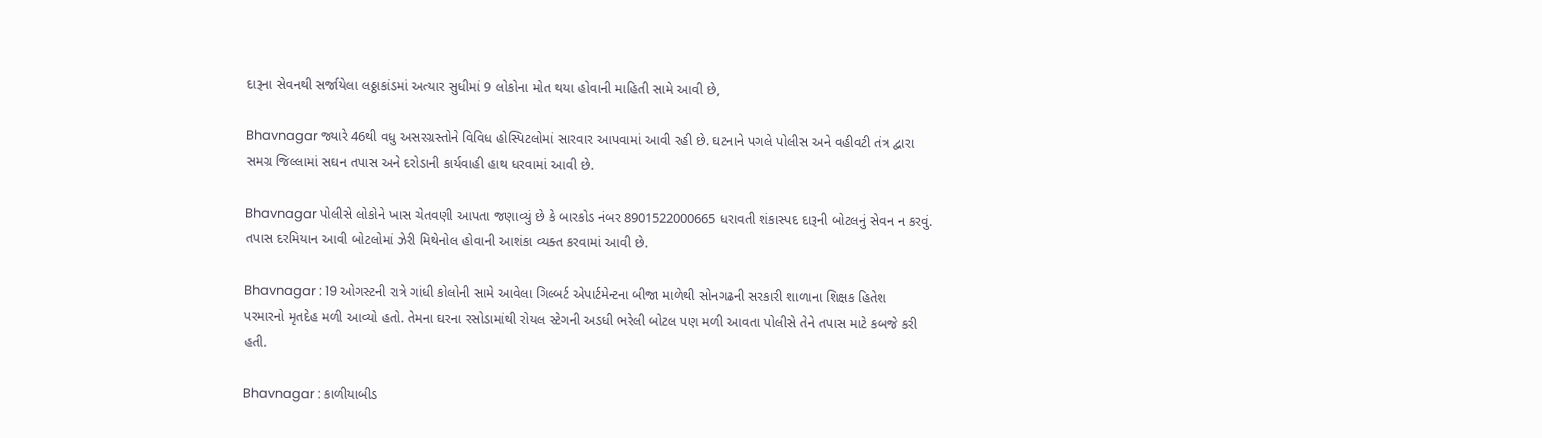દારૂના સેવનથી સર્જાયેલા લઠ્ઠાકાંડમાં અત્યાર સુધીમાં 9 લોકોના મોત થયા હોવાની માહિતી સામે આવી છે,

Bhavnagar જ્યારે 46થી વધુ અસરગ્રસ્તોને વિવિધ હોસ્પિટલોમાં સારવાર આપવામાં આવી રહી છે. ઘટનાને પગલે પોલીસ અને વહીવટી તંત્ર દ્વારા સમગ્ર જિલ્લામાં સઘન તપાસ અને દરોડાની કાર્યવાહી હાથ ધરવામાં આવી છે.

Bhavnagar પોલીસે લોકોને ખાસ ચેતવણી આપતા જણાવ્યું છે કે બારકોડ નંબર 8901522000665 ધરાવતી શંકાસ્પદ દારૂની બોટલનું સેવન ન કરવું. તપાસ દરમિયાન આવી બોટલોમાં ઝેરી મિથેનોલ હોવાની આશંકા વ્યક્ત કરવામાં આવી છે.

Bhavnagar : 19 ઓગસ્ટની રાત્રે ગાંધી કોલોની સામે આવેલા ગિલ્બર્ટ એપાર્ટમેન્ટના બીજા માળેથી સોનગઢની સરકારી શાળાના શિક્ષક હિતેશ પરમારનો મૃતદેહ મળી આવ્યો હતો. તેમના ઘરના રસોડામાંથી રોયલ સ્ટેગની અડધી ભરેલી બોટલ પણ મળી આવતા પોલીસે તેને તપાસ માટે કબજે કરી હતી.

Bhavnagar : કાળીયાબીડ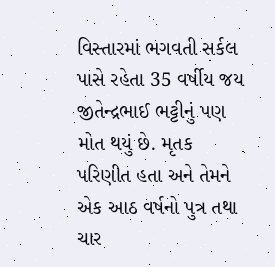વિસ્તારમાં ભગવતી સર્કલ પાસે રહેતા 35 વર્ષીય જય જીતેન્દ્રભાઈ ભટ્ટીનું પણ મોત થયું છે. મૃતક પરિણીત હતા અને તેમને એક આઠ વર્ષનો પુત્ર તથા ચાર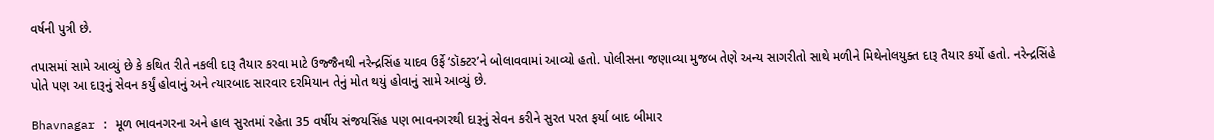વર્ષની પુત્રી છે.

તપાસમાં સામે આવ્યું છે કે કથિત રીતે નકલી દારૂ તૈયાર કરવા માટે ઉજ્જૈનથી નરેન્દ્રસિંહ યાદવ ઉર્ફે ‘ડૉક્ટર’ને બોલાવવામાં આવ્યો હતો. પોલીસના જણાવ્યા મુજબ તેણે અન્ય સાગરીતો સાથે મળીને મિથેનોલયુક્ત દારૂ તૈયાર કર્યો હતો. નરેન્દ્રસિંહે પોતે પણ આ દારૂનું સેવન કર્યું હોવાનું અને ત્યારબાદ સારવાર દરમિયાન તેનું મોત થયું હોવાનું સામે આવ્યું છે.

Bhavnagar : મૂળ ભાવનગરના અને હાલ સુરતમાં રહેતા 35 વર્ષીય સંજયસિંહ પણ ભાવનગરથી દારૂનું સેવન કરીને સુરત પરત ફર્યા બાદ બીમાર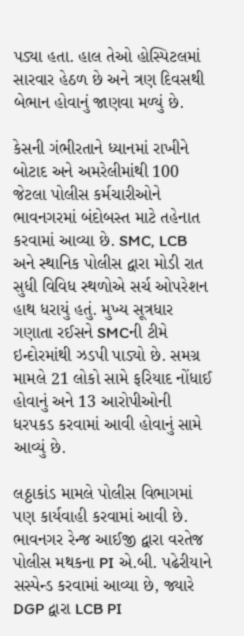પડ્યા હતા. હાલ તેઓ હોસ્પિટલમાં સારવાર હેઠળ છે અને ત્રણ દિવસથી બેભાન હોવાનું જાણવા મળ્યું છે.

કેસની ગંભીરતાને ધ્યાનમાં રાખીને બોટાદ અને અમરેલીમાંથી 100 જેટલા પોલીસ કર્મચારીઓને ભાવનગરમાં બંદોબસ્ત માટે તહેનાત કરવામાં આવ્યા છે. SMC, LCB અને સ્થાનિક પોલીસ દ્વારા મોડી રાત સુધી વિવિધ સ્થળોએ સર્ચ ઓપરેશન હાથ ધરાયું હતું. મુખ્ય સૂત્રધાર ગણાતા રઈસને SMCની ટીમે ઇન્દોરમાંથી ઝડપી પાડ્યો છે. સમગ્ર મામલે 21 લોકો સામે ફરિયાદ નોંધાઈ હોવાનું અને 13 આરોપીઓની ધરપકડ કરવામાં આવી હોવાનું સામે આવ્યું છે.

લઠ્ઠાકાંડ મામલે પોલીસ વિભાગમાં પણ કાર્યવાહી કરવામાં આવી છે. ભાવનગર રેન્જ આઈજી દ્વારા વરતેજ પોલીસ મથકના PI એ.બી. પઢેરીયાને સસ્પેન્ડ કરવામાં આવ્યા છે, જ્યારે DGP દ્વારા LCB PI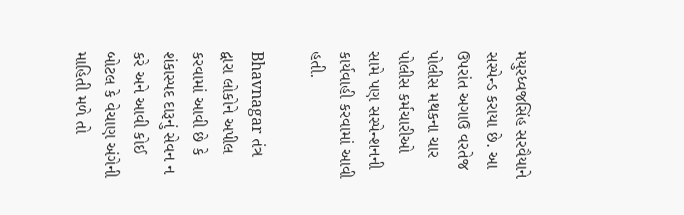મયુરધ્વજસિંહ સરવૈયાને સસ્પેન્ડ કરાયા છે. આ ઉપરાંત અગાઉ વરતેજ પોલીસ મથકના ચાર પોલીસ કર્મચારીઓ સામે પણ સસ્પેન્શનની કાર્યવાહી કરવામાં આવી હતી.

Bhavnagar તંત્ર દ્વારા લોકોને અપીલ કરવામાં આવી છે કે શંકાસ્પદ દારૂનું સેવન ન કરે અને આવી કોઈ બોટલ કે વેચાણ અંગેની માહિતી મળે તો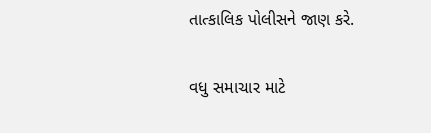તાત્કાલિક પોલીસને જાણ કરે.

વધુ સમાચાર માટે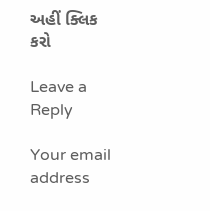અહીં ક્લિક કરો

Leave a Reply

Your email address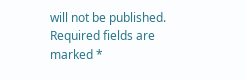will not be published. Required fields are marked *